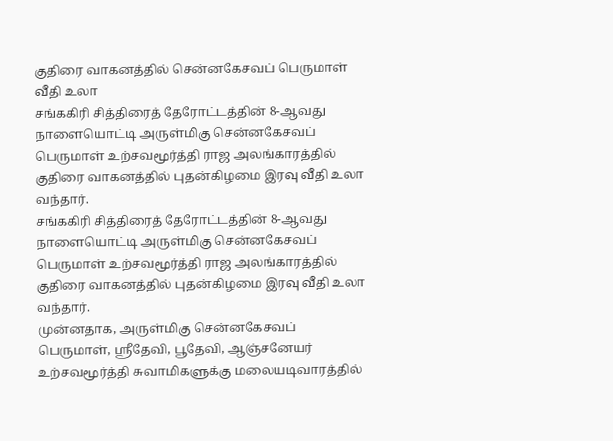குதிரை வாகனத்தில் சென்னகேசவப் பெருமாள் வீதி உலா
சங்ககிரி சித்திரைத் தேரோட்டத்தின் 8-ஆவது நாளையொட்டி அருள்மிகு சென்னகேசவப் பெருமாள் உற்சவமூர்த்தி ராஜ அலங்காரத்தில் குதிரை வாகனத்தில் புதன்கிழமை இரவு வீதி உலா வந்தார்.
சங்ககிரி சித்திரைத் தேரோட்டத்தின் 8-ஆவது நாளையொட்டி அருள்மிகு சென்னகேசவப் பெருமாள் உற்சவமூர்த்தி ராஜ அலங்காரத்தில் குதிரை வாகனத்தில் புதன்கிழமை இரவு வீதி உலா வந்தார்.
முன்னதாக, அருள்மிகு சென்னகேசவப் பெருமாள், ஸ்ரீதேவி, பூதேவி, ஆஞ்சனேயர் உற்சவமூர்த்தி சுவாமிகளுக்கு மலையடிவாரத்தில்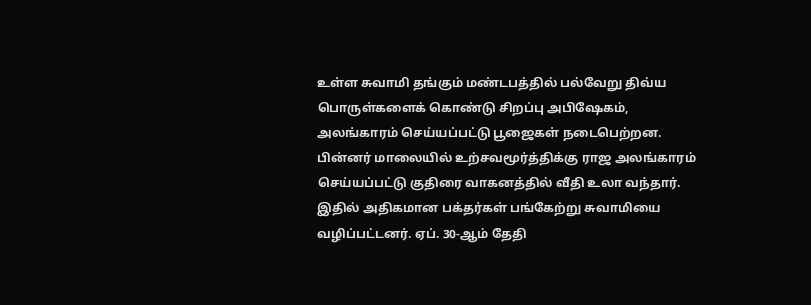உள்ள சுவாமி தங்கும் மண்டபத்தில் பல்வேறு திவ்ய பொருள்களைக் கொண்டு சிறப்பு அபிஷேகம், அலங்காரம் செய்யப்பட்டு பூஜைகள் நடைபெற்றன. பின்னர் மாலையில் உற்சவமூர்த்திக்கு ராஜ அலங்காரம் செய்யப்பட்டு குதிரை வாகனத்தில் வீதி உலா வந்தார். இதில் அதிகமான பக்தர்கள் பங்கேற்று சுவாமியை வழிப்பட்டனர். ஏப். 30-ஆம் தேதி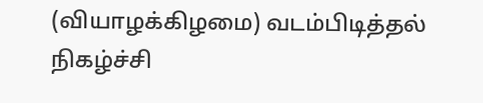(வியாழக்கிழமை) வடம்பிடித்தல் நிகழ்ச்சி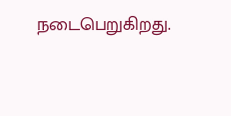நடைபெறுகிறது.